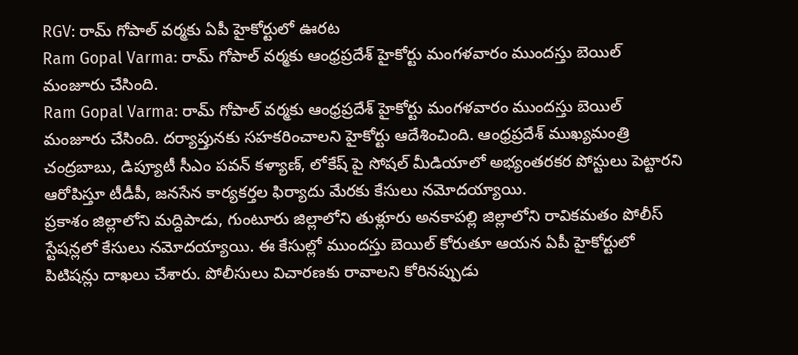RGV: రామ్ గోపాల్ వర్మకు ఏపీ హైకోర్టులో ఊరట
Ram Gopal Varma: రామ్ గోపాల్ వర్మకు ఆంధ్రప్రదేశ్ హైకోర్టు మంగళవారం ముందస్తు బెయిల్ మంజూరు చేసింది.
Ram Gopal Varma: రామ్ గోపాల్ వర్మకు ఆంధ్రప్రదేశ్ హైకోర్టు మంగళవారం ముందస్తు బెయిల్ మంజూరు చేసింది. దర్యాప్తునకు సహకరించాలని హైకోర్టు ఆదేశించింది. ఆంధ్రప్రదేశ్ ముఖ్యమంత్రి చంద్రబాబు, డిప్యూటీ సీఎం పవన్ కళ్యాణ్, లోకేష్ పై సోషల్ మీడియాలో అభ్యంతరకర పోస్టులు పెట్టారని ఆరోపిస్తూ టీడీపీ, జనసేన కార్యకర్తల ఫిర్యాదు మేరకు కేసులు నమోదయ్యాయి.
ప్రకాశం జిల్లాలోని మద్దిపాడు, గుంటూరు జిల్లాలోని తుళ్లూరు అనకాపల్లి జిల్లాలోని రావికమతం పోలీస్ స్టేషన్లలో కేసులు నమోదయ్యాయి. ఈ కేసుల్లో ముందస్తు బెయిల్ కోరుతూ ఆయన ఏపీ హైకోర్టులో పిటిషన్లు దాఖలు చేశారు. పోలీసులు విచారణకు రావాలని కోరినప్పుడు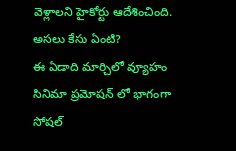వెళ్లాలని హైకోర్టు ఆదేశించింది.
అసలు కేసు ఏంటి?
ఈ ఏడాది మార్చిలో వ్యూహం సినిమా ప్రమోషన్ లో భాగంగా సోషల్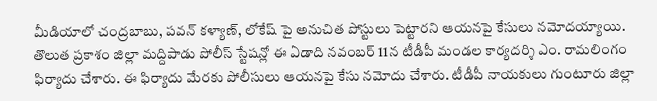మీడియాలో చంద్రబాబు, పవన్ కళ్యాణ్, లోకేష్ పై అనుచిత పోస్టులు పెట్టారని ఆయనపై కేసులు నమోదయ్యాయి. తొలుత ప్రకాశం జిల్లా మద్దిపాడు పోలీస్ స్టేషన్లో ఈ ఏడాది నవంబర్ 11న టీడీపీ మండల కార్యదర్శి ఎం. రామలింగం ఫిర్యాదు చేశారు. ఈ ఫిర్యాదు మేరకు పోలీసులు ఆయనపై కేసు నమోదు చేశారు. టీడీపీ నాయకులు గుంటూరు జిల్లా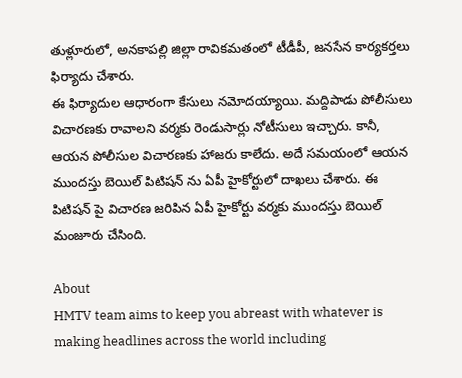తుళ్లూరులో, అనకాపల్లి జిల్లా రావికమతంలో టీడీపీ, జనసేన కార్యకర్తలు ఫిర్యాదు చేశారు.
ఈ ఫిర్యాదుల ఆధారంగా కేసులు నమోదయ్యాయి. మద్దిపాడు పోలీసులు విచారణకు రావాలని వర్మకు రెండుసార్లు నోటీసులు ఇచ్చారు. కానీ, ఆయన పోలీసుల విచారణకు హాజరు కాలేదు. అదే సమయంలో ఆయన ముందస్తు బెయిల్ పిటిషన్ ను ఏపీ హైకోర్టులో దాఖలు చేశారు. ఈ పిటిషన్ పై విచారణ జరిపిన ఏపీ హైకోర్టు వర్మకు ముందస్తు బెయిల్ మంజూరు చేసింది.

About
HMTV team aims to keep you abreast with whatever is making headlines across the world including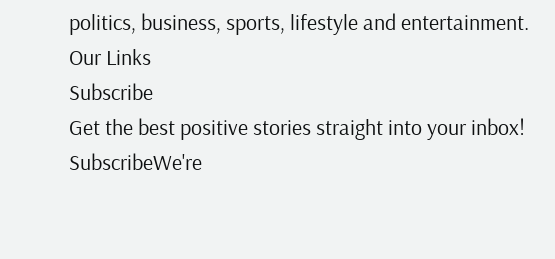politics, business, sports, lifestyle and entertainment.
Our Links
Subscribe
Get the best positive stories straight into your inbox!
SubscribeWe're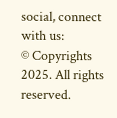social, connect with us:
© Copyrights 2025. All rights reserved.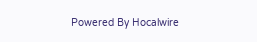Powered By Hocalwire